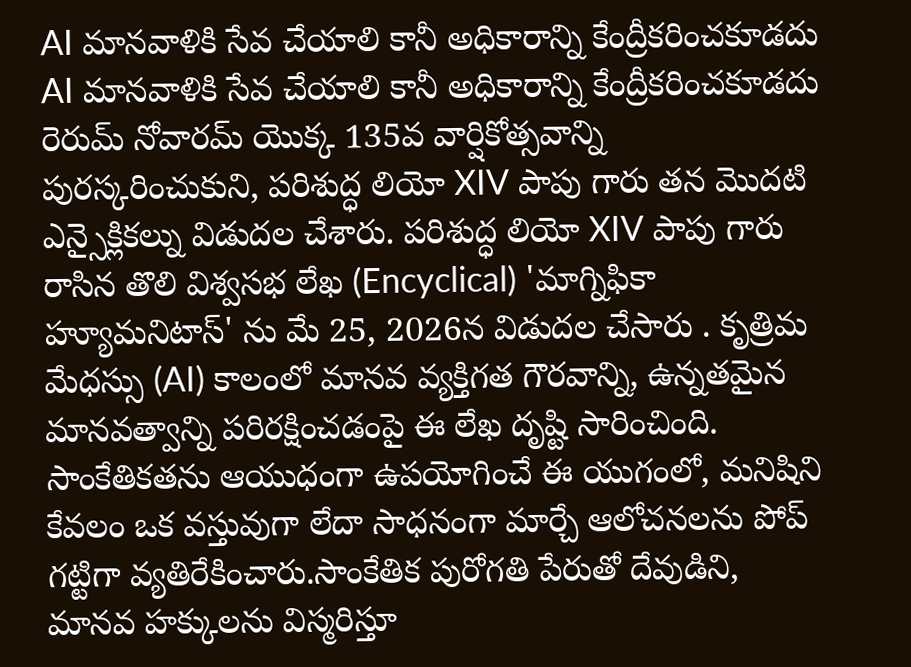AI మానవాళికి సేవ చేయాలి కానీ అధికారాన్ని కేంద్రీకరించకూడదు
AI మానవాళికి సేవ చేయాలి కానీ అధికారాన్ని కేంద్రీకరించకూడదు
రెరుమ్ నోవారమ్ యొక్క 135వ వార్షికోత్సవాన్ని పురస్కరించుకుని, పరిశుద్ధ లియో XIV పాపు గారు తన మొదటి ఎన్సైక్లికల్ను విడుదల చేశారు. పరిశుద్ధ లియో XIV పాపు గారు రాసిన తొలి విశ్వసభ లేఖ (Encyclical) 'మాగ్నిఫికా హ్యూమనిటాస్' ను మే 25, 2026న విడుదల చేసారు . కృత్రిమ మేధస్సు (AI) కాలంలో మానవ వ్యక్తిగత గౌరవాన్ని, ఉన్నతమైన మానవత్వాన్ని పరిరక్షించడంపై ఈ లేఖ దృష్టి సారించింది.
సాంకేతికతను ఆయుధంగా ఉపయోగించే ఈ యుగంలో, మనిషిని కేవలం ఒక వస్తువుగా లేదా సాధనంగా మార్చే ఆలోచనలను పోప్ గట్టిగా వ్యతిరేకించారు.సాంకేతిక పురోగతి పేరుతో దేవుడిని, మానవ హక్కులను విస్మరిస్తూ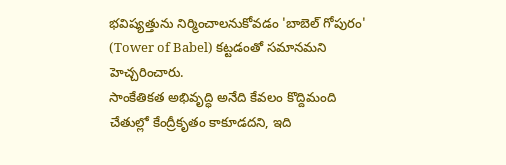భవిష్యత్తును నిర్మించాలనుకోవడం 'బాబెల్ గోపురం' (Tower of Babel) కట్టడంతో సమానమని హెచ్చరించారు.
సాంకేతికత అభివృద్ధి అనేది కేవలం కొద్దిమంది చేతుల్లో కేంద్రీకృతం కాకూడదని, ఇది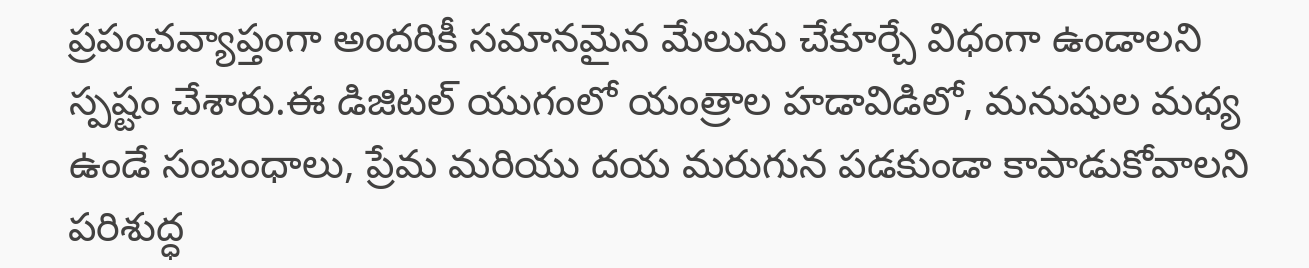ప్రపంచవ్యాప్తంగా అందరికీ సమానమైన మేలును చేకూర్చే విధంగా ఉండాలని స్పష్టం చేశారు.ఈ డిజిటల్ యుగంలో యంత్రాల హడావిడిలో, మనుషుల మధ్య ఉండే సంబంధాలు, ప్రేమ మరియు దయ మరుగున పడకుండా కాపాడుకోవాలని పరిశుద్ధ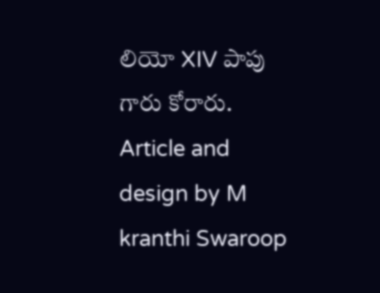లియో XIV పాపు గారు కోరారు.
Article and design by M kranthi Swaroop